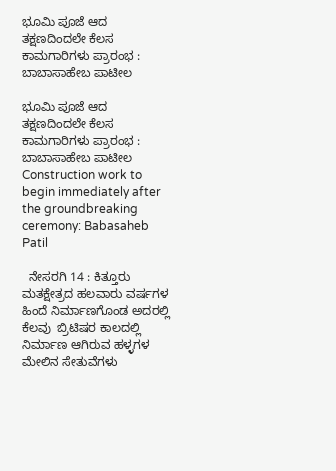ಭೂಮಿ ಪೂಜೆ ಆದ ತಕ್ಷಣದಿಂದಲೇ ಕೆಲಸ ಕಾಮಗಾರಿಗಳು ಪ್ರಾರಂಭ : ಬಾಬಾಸಾಹೇಬ ಪಾಟೀಲ

ಭೂಮಿ ಪೂಜೆ ಆದ ತಕ್ಷಣದಿಂದಲೇ ಕೆಲಸ ಕಾಮಗಾರಿಗಳು ಪ್ರಾರಂಭ : ಬಾಬಾಸಾಹೇಬ ಪಾಟೀಲ Construction work to begin immediately after the groundbreaking ceremony: Babasaheb Patil

  ನೇಸರಗಿ 14 : ಕಿತ್ತೂರು ಮತಕ್ಷೇತ್ರದ ಹಲವಾರು ವರ್ಷಗಳ ಹಿಂದೆ ನಿರ್ಮಾಣಗೊಂಡ ಅದರಲ್ಲಿ ಕೆಲವು  ಬ್ರಿಟಿಷರ ಕಾಲದಲ್ಲಿ ನಿರ್ಮಾಣ ಆಗಿರುವ ಹಳ್ಳಗಳ ಮೇಲಿನ ಸೇತುವೆಗಳು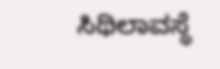ಸಿಥಿಲಾವಸ್ಥೆ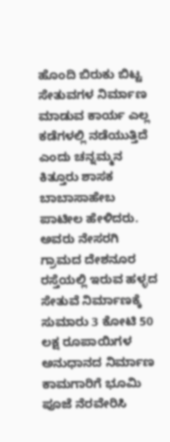ಹೊಂದಿ ಬಿರುಕು ಬಿಟ್ಟ ಸೇತುವಗಳ ನಿರ್ಮಾಣ ಮಾಡುವ ಕಾರ್ಯ ಎಲ್ಲ ಕಡೆಗಳಲ್ಲಿ ನಡೆಯುತ್ತಿದೆ ಎಂದು ಚನ್ನಮ್ಮನ ಕಿತ್ತೂರು ಶಾಸಕ ಬಾಬಾಸಾಹೇಬ ಪಾಟೀಲ ಹೇಳಿದರು.  ಅವರು ನೇಸರಗಿ  ಗ್ರಾಮದ ದೇಶನೂರ ರಸ್ತೆಯಲ್ಲಿ ಇರುವ ಹಳ್ಳದ  ಸೇತುವೆ ನಿರ್ಮಾಣಕ್ಕೆ  ಸುಮಾರು 3 ಕೋಟಿ 50 ಲಕ್ಷ ರೂಪಾಯಿಗಳ ಅನುಧಾನದ ನಿರ್ಮಾಣ ಕಾಮಗಾರಿಗೆ ಭೂಮಿ ಪೂಜೆ ನೆರವೇರಿಸಿ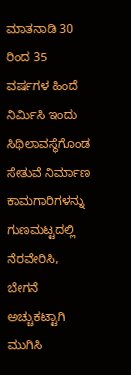ಮಾತನಾಡಿ 30 ರಿಂದ 35 ವರ್ಷಗಳ ಹಿಂದೆ ನಿರ್ಮಿಸಿ ಇಂದು ಸಿಥಿಲಾವಸ್ಥೆಗೊಂಡ ಸೇತುವೆ ನಿರ್ಮಾಣ  ಕಾಮಗಾರಿಗಳನ್ನು ಗುಣಮಟ್ಟದಲ್ಲಿ ನೆರವೇರಿಸಿ, ಬೇಗನೆ ಅಚ್ಚುಕಟ್ಟಾಗಿ  ಮುಗಿಸಿ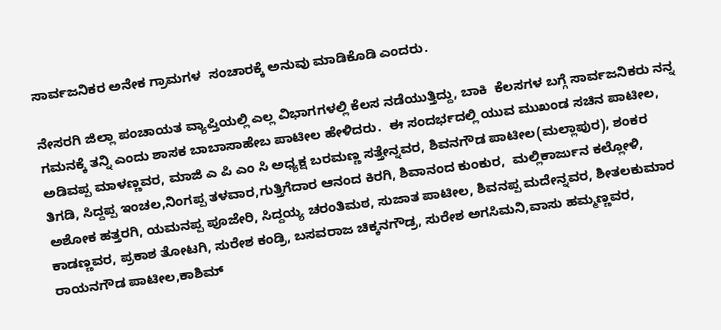ಸಾರ್ವಜನಿಕರ ಅನೇಕ ಗ್ರಾಮಗಳ  ಸಂಚಾರಕ್ಕೆ ಅನುವು ಮಾಡಿಕೊಡಿ ಎಂದರು.

ನೇಸರಗಿ ಜಿಲ್ಲಾ ಪಂಚಾಯತ ವ್ಯಾಪ್ತಿಯಲ್ಲಿ ಎಲ್ಲ ವಿಭಾಗಗಳಲ್ಲಿ ಕೆಲಸ ನಡೆಯುತ್ತಿದ್ದು, ಬಾಕಿ  ಕೆಲಸಗಳ ಬಗ್ಗೆ ಸಾರ್ವಜನಿಕರು ನನ್ನ ಗಮನಕ್ಕೆ ತನ್ನಿ ಎಂದು ಶಾಸಕ ಬಾಬಾಸಾಹೇಬ ಪಾಟೀಲ ಹೇಳಿದರು.  ಈ ಸಂದರ್ಭದಲ್ಲಿ ಯುವ ಮುಖಂಡ ಸಚಿನ ಪಾಟೀಲ, ಅಡಿವಪ್ಪ ಮಾಳಣ್ಣವರ, ಮಾಜಿ ಎ ಪಿ ಎಂ ಸಿ ಅಧ್ಯಕ್ಷ ಬರಮಣ್ಣ ಸತ್ತೇನ್ನವರ, ಶಿವನಗೌಡ ಪಾಟೀಲ(ಮಲ್ಲಾಪುರ), ಶಂಕರ ತಿಗಡಿ, ಸಿದ್ದಪ್ಪ ಇಂಚಲ,ನಿಂಗಪ್ಪ ತಳವಾರ,ಗುತ್ತಿಗೆದಾರ ಆನಂದ ಕಿರಗಿ, ಶಿವಾನಂದ ಕುಂಕುರ,  ಮಲ್ಲಿಕಾರ್ಜುನ ಕಲ್ಲೋಳಿ, ಅಶೋಕ ಹತ್ತರಗಿ, ಯಮನಪ್ಪ ಪೂಜೇರಿ, ಸಿದ್ದಯ್ಯ ಚರಂತಿಮಠ, ಸುಜಾತ ಪಾಟೀಲ, ಶಿವನಪ್ಪ ಮದೇನ್ನವರ, ಶೀತಲಕುಮಾರ ಕಾಡಣ್ಣವರ, ಪ್ರಕಾಶ ತೋಟಗಿ, ಸುರೇಶ ಕಂಡ್ರಿ, ಬಸವರಾಜ ಚಿಕ್ಕನಗೌಡ್ರ, ಸುರೇಶ ಅಗಸಿಮನಿ,ವಾಸು ಹಮ್ಮಣ್ಣವರ, ರಾಯನಗೌಡ ಪಾಟೀಲ,ಕಾಶಿಮ್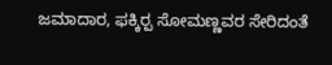ಜಮಾದಾರ, ಫಕ್ಕಿರ‍್ಪ ಸೋಮಣ್ಣವರ ಸೇರಿದಂತೆ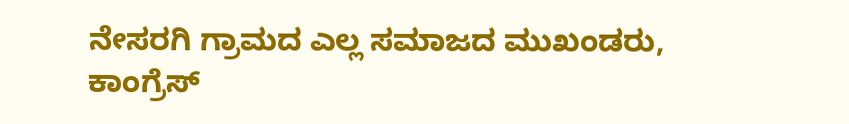ನೇಸರಗಿ ಗ್ರಾಮದ ಎಲ್ಲ ಸಮಾಜದ ಮುಖಂಡರು, ಕಾಂಗ್ರೆಸ್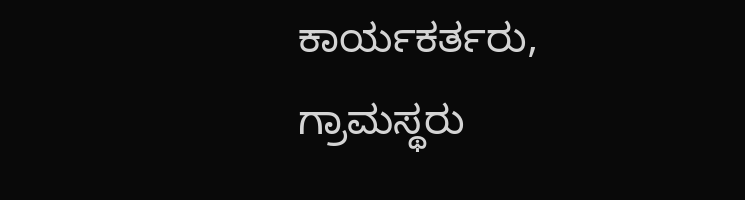ಕಾರ್ಯಕರ್ತರು, ಗ್ರಾಮಸ್ಥರು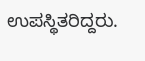ಉಪಸ್ಥಿತರಿದ್ದರು.